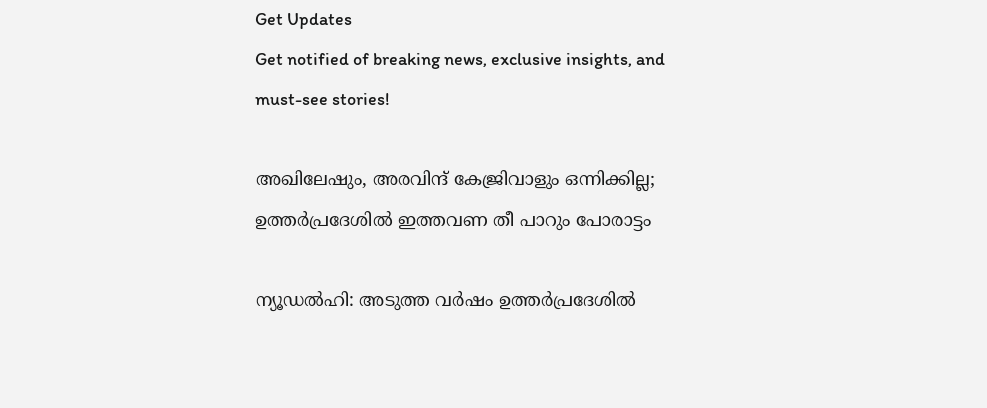Get Updates
Get notified of breaking news, exclusive insights, and must-see stories!

അഖിലേഷും, അരവിന്ദ് കേജ്രിവാളും ഒന്നിക്കില്ല; ഉത്തര്‍പ്രദേശില്‍ ഇത്തവണ തീ പാറും പോരാട്ടം

ന്യൂഡല്‍ഹി: അടുത്ത വര്‍ഷം ഉത്തര്‍പ്രദേശില്‍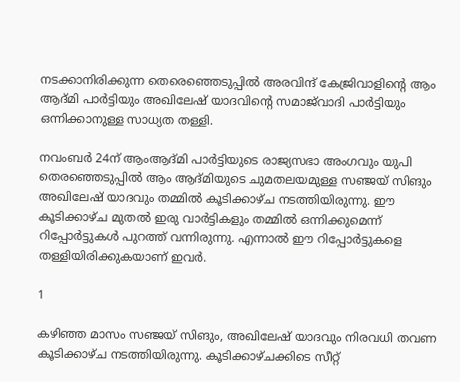നടക്കാനിരിക്കുന്ന തെരെഞ്ഞെടുപ്പില്‍ അരവിന്ദ് കേജ്രിവാളിന്റെ ആം ആദ്മി പാര്‍ട്ടിയും അഖിലേഷ് യാദവിന്റെ സമാജ്‌വാദി പാര്‍ട്ടിയും ഒന്നിക്കാനുള്ള സാധ്യത തള്ളി.

നവംബര്‍ 24ന് ആംആദ്മി പാര്‍ട്ടിയുടെ രാജ്യസഭാ അംഗവും യുപി തെരഞ്ഞെടുപ്പില്‍ ആം ആദ്മിയുടെ ചുമതലയമുള്ള സഞ്ജയ് സിങും അഖിലേഷ് യാദവും തമ്മില്‍ കൂടിക്കാഴ്ച നടത്തിയിരുന്നു. ഈ കൂടിക്കാഴ്ച മുതല്‍ ഇരു വാര്‍ട്ടികളും തമ്മില്‍ ഒന്നിക്കുമെന്ന് റിപ്പോര്‍ട്ടുകള്‍ പുറത്ത് വന്നിരുന്നു. എന്നാല്‍ ഈ റിപ്പോര്‍ട്ടുകളെ തള്ളിയിരിക്കുകയാണ് ഇവര്‍.

1

കഴിഞ്ഞ മാസം സഞ്ജയ് സിങും, അഖിലേഷ് യാദവും നിരവധി തവണ കൂടിക്കാഴ്ച നടത്തിയിരുന്നു. കൂടിക്കാഴ്ചക്കിടെ സീറ്റ്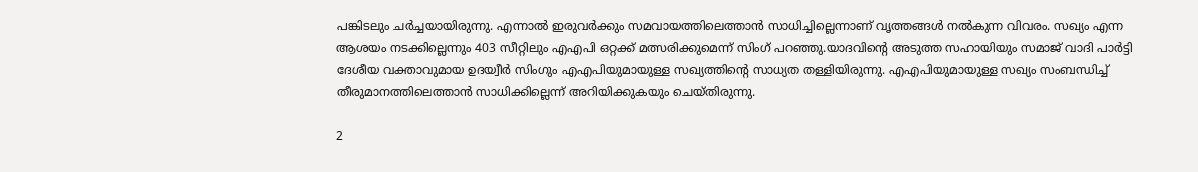പങ്കിടലും ചര്‍ച്ചയായിരുന്നു. എന്നാല്‍ ഇരുവര്‍ക്കും സമവായത്തിലെത്താന്‍ സാധിച്ചില്ലെന്നാണ് വൃത്തങ്ങള്‍ നല്‍കുന്ന വിവരം. സഖ്യം എന്ന ആശയം നടക്കില്ലെന്നും 403 സീറ്റിലും എഎപി ഒറ്റക്ക് മത്സരിക്കുമെന്ന് സിംഗ് പറഞ്ഞു.യാദവിന്റെ അടുത്ത സഹായിയും സമാജ് വാദി പാര്‍ട്ടി ദേശീയ വക്താവുമായ ഉദയ്വീര്‍ സിംഗും എഎപിയുമായുള്ള സഖ്യത്തിന്റെ സാധ്യത തള്ളിയിരുന്നു. എഎപിയുമായുള്ള സഖ്യം സംബന്ധിച്ച് തീരുമാനത്തിലെത്താന്‍ സാധിക്കില്ലെന്ന് അറിയിക്കുകയും ചെയ്തിരുന്നു.

2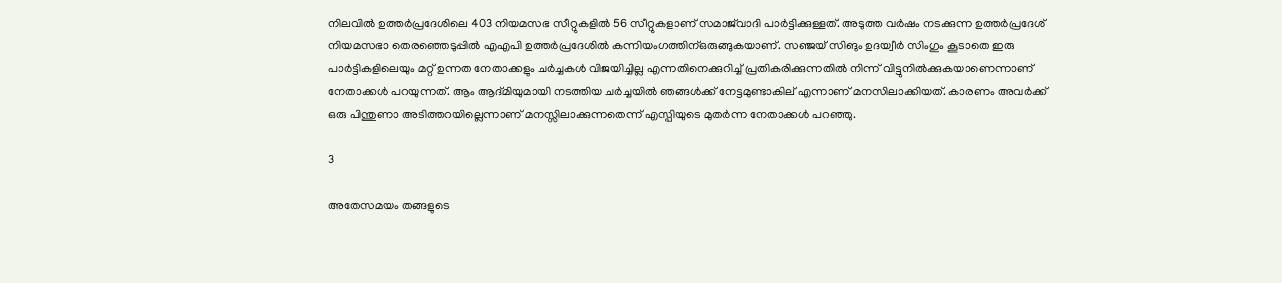നിലവില്‍ ഉത്തര്‍പ്രദേശിലെ 403 നിയമസഭ സീറ്റുകളില്‍ 56 സീറ്റുകളാണ് സമാജ്‌വാദി പാര്‍ട്ടിക്കുള്ളത്. അടുത്ത വര്‍ഷം നടക്കുന്ന ഉത്തര്‍പ്രദേശ് നിയമസഭാ തെരഞ്ഞെടുപ്പില്‍ എഎപി ഉത്തര്‍പ്രദേശില്‍ കന്നിയംഗത്തിന്ഒരുങ്ങുകയാണ്. സഞ്ജയ് സിങും ഉദയ്വീര്‍ സിംഗും കൂടാതെ ഇരു പാര്‍ട്ടികളിലെയും മറ്റ് ഉന്നത നേതാക്കളും ചര്‍ച്ചകള്‍ വിജയിച്ചില്ല എന്നതിനെക്കുറിച്ച് പ്രതികരിക്കുന്നതില്‍ നിന്ന് വിട്ടുനില്‍ക്കുകയാണെന്നാണ് നേതാക്കള്‍ പറയുന്നത്. ആം ആദ്മിയുമായി നടത്തിയ ചര്‍ച്ചയില്‍ ഞങ്ങള്‍ക്ക് നേട്ടമുണ്ടാകില് എന്നാണ് മനസിലാക്കിയത്. കാരണം അവര്‍ക്ക് ഒരു പിന്തുണാ അടിത്തറയില്ലെന്നാണ് മനസ്സിലാക്കുന്നതെന്ന് എസ്പിയുടെ മുതര്‍ന്ന നേതാക്കള്‍ പറഞ്ഞു.

3

അതേസമയം തങ്ങളുടെ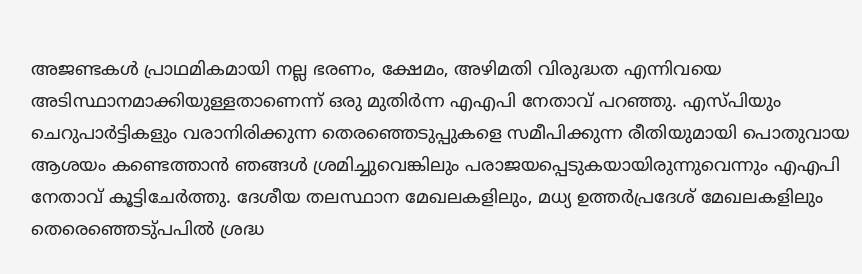അജണ്ടകള്‍ പ്രാഥമികമായി നല്ല ഭരണം, ക്ഷേമം, അഴിമതി വിരുദ്ധത എന്നിവയെ അടിസ്ഥാനമാക്കിയുള്ളതാണെന്ന് ഒരു മുതിര്‍ന്ന എഎപി നേതാവ് പറഞ്ഞു. എസ്പിയും ചെറുപാര്‍ട്ടികളും വരാനിരിക്കുന്ന തെരഞ്ഞെടുപ്പുകളെ സമീപിക്കുന്ന രീതിയുമായി പൊതുവായ ആശയം കണ്ടെത്താന്‍ ഞങ്ങള്‍ ശ്രമിച്ചുവെങ്കിലും പരാജയപ്പെടുകയായിരുന്നുവെന്നും എഎപി നേതാവ് കൂട്ടിചേര്‍ത്തു. ദേശീയ തലസ്ഥാന മേഖലകളിലും, മധ്യ ഉത്തര്‍പ്രദേശ് മേഖലകളിലും തെരെഞ്ഞെടു്പപില്‍ ശ്രദ്ധ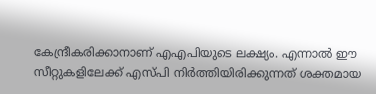കേന്ദ്രീകരിക്കാനാണ് എഎപിയുടെ ലക്ഷ്യം. എന്നാല്‍ ഈ സീറ്റുകളിലേക്ക് എസ്പി നിര്‍ത്തിയിരിക്കുന്നത് ശക്തമായ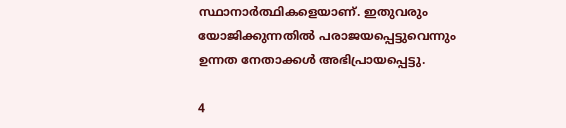സ്ഥാനാര്‍ത്ഥികളെയാണ്. ഇതുവരും യോജിക്കുന്നതില്‍ പരാജയപ്പെട്ടുവെന്നും ഉന്നത നേതാക്കള്‍ അഭിപ്രായപ്പെട്ടു.

4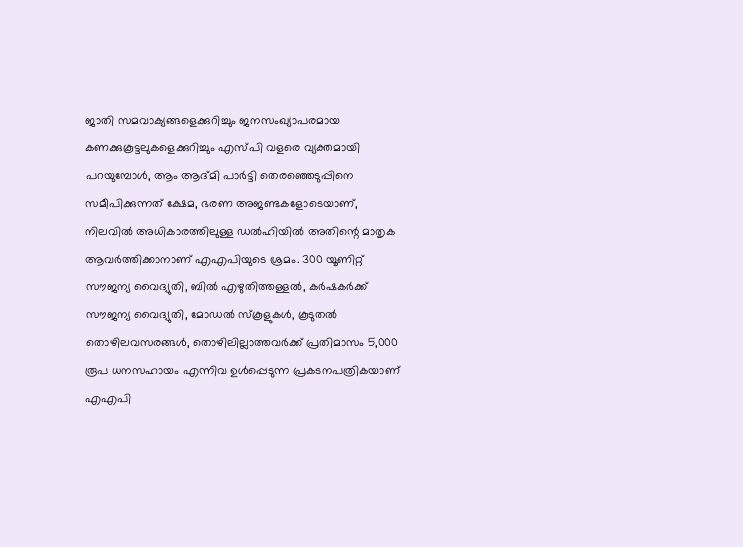ജാതി സമവാക്യങ്ങളെക്കുറിച്ചും ജനസംഖ്യാപരമായ കണക്കുകൂട്ടലുകളെക്കുറിച്ചും എസ്പി വളരെ വ്യക്തമായി പറയുമ്പോള്‍, ആം ആദ്മി പാര്‍ട്ടി തെരഞ്ഞെടുപ്പിനെ സമീപിക്കുന്നത് ക്ഷേമ, ഭരണ അജണ്ടകളോടെയാണ്, നിലവില്‍ അധികാരത്തിലുള്ള ഡല്‍ഹിയില്‍ അതിന്റെ മാതൃക ആവര്‍ത്തിക്കാനാണ് എഎപിയുടെ ശ്രമം. 300 യൂണിറ്റ് സൗജന്യ വൈദ്യുതി, ബില്‍ എഴുതിത്തള്ളല്‍, കര്‍ഷകര്‍ക്ക് സൗജന്യ വൈദ്യുതി, മോഡല്‍ സ്‌കൂളുകള്‍, കൂടുതല്‍ തൊഴിലവസരങ്ങള്‍, തൊഴിലില്ലാത്തവര്‍ക്ക് പ്രതിമാസം 5,000 രൂപ ധനസഹായം എന്നിവ ഉള്‍പ്പെടുന്ന പ്രകടനപത്രികയാണ് എഎപി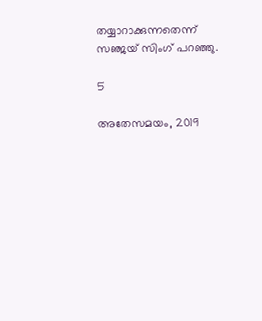തയ്യാറാക്കുന്നതെന്ന് സഞ്ജയ് സിംഗ് പറഞ്ഞു.

5

അതേസമയം, 2019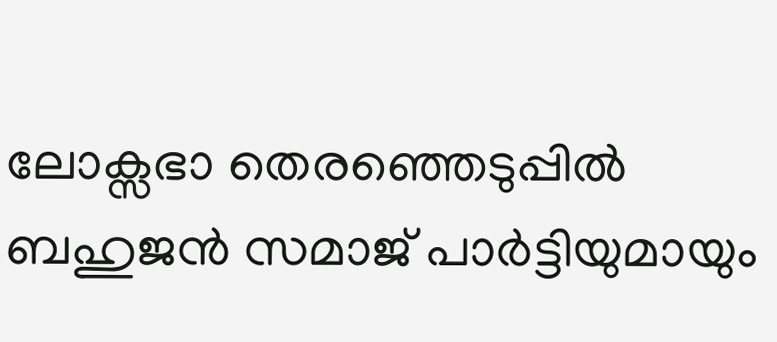ലോക്സഭാ തെരഞ്ഞെടുപ്പില്‍ ബഹുജന്‍ സമാജ് പാര്‍ട്ടിയുമായും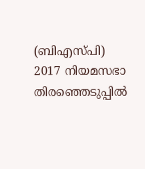(ബിഎസ്പി) 2017 നിയമസഭാ തിരഞ്ഞെടുപ്പില്‍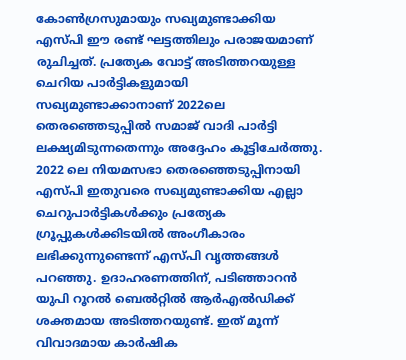കോണ്‍ഗ്രസുമായും സഖ്യമുണ്ടാക്കിയ എസ്പി ഈ രണ്ട് ഘട്ടത്തിലും പരാജയമാണ് രുചിച്ചത്. പ്രത്യേക വോട്ട് അടിത്തറയുള്ള ചെറിയ പാര്‍ട്ടികളുമായി സഖ്യമുണ്ടാക്കാനാണ് 2022ലെ തെരഞ്ഞെടുപ്പില്‍ സമാജ് വാദി പാര്‍ട്ടി ലക്ഷ്യമിടുന്നതെന്നും അദ്ദേഹം കൂട്ടിചേര്‍ത്തു. 2022 ലെ നിയമസഭാ തെരഞ്ഞെടുപ്പിനായി എസ്പി ഇതുവരെ സഖ്യമുണ്ടാക്കിയ എല്ലാ ചെറുപാര്‍ട്ടികള്‍ക്കും പ്രത്യേക ഗ്രൂപ്പുകള്‍ക്കിടയില്‍ അംഗീകാരം ലഭിക്കുന്നുണ്ടെന്ന് എസ്പി വൃത്തങ്ങള്‍ പറഞ്ഞു. ഉദാഹരണത്തിന്, പടിഞ്ഞാറന്‍ യുപി റൂറല്‍ ബെല്‍റ്റില്‍ ആര്‍എല്‍ഡിക്ക് ശക്തമായ അടിത്തറയുണ്ട്. ഇത് മൂന്ന് വിവാദമായ കാര്‍ഷിക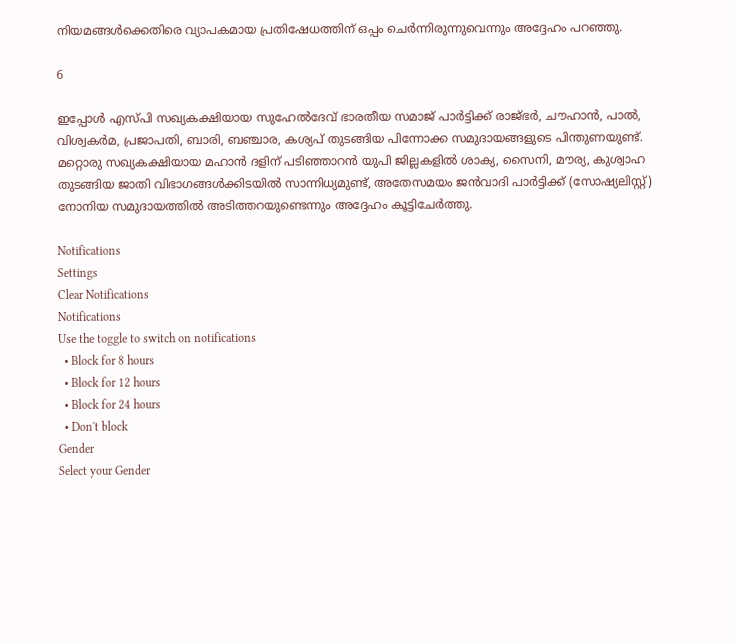നിയമങ്ങള്‍ക്കെതിരെ വ്യാപകമായ പ്രതിഷേധത്തിന് ഒപ്പം ചെര്‍ന്നിരുന്നുവെന്നും അദ്ദേഹം പറഞ്ഞു.

6

ഇപ്പോള്‍ എസ്പി സഖ്യകക്ഷിയായ സുഹേല്‍ദേവ് ഭാരതീയ സമാജ് പാര്‍ട്ടിക്ക് രാജ്ഭര്‍, ചൗഹാന്‍, പാല്‍, വിശ്വകര്‍മ, പ്രജാപതി, ബാരി, ബഞ്ചാര, കശ്യപ് തുടങ്ങിയ പിന്നോക്ക സമുദായങ്ങളുടെ പിന്തുണയുണ്ട്. മറ്റൊരു സഖ്യകക്ഷിയായ മഹാന്‍ ദളിന് പടിഞ്ഞാറന്‍ യുപി ജില്ലകളില്‍ ശാക്യ, സൈനി, മൗര്യ, കുശ്വാഹ തുടങ്ങിയ ജാതി വിഭാഗങ്ങള്‍ക്കിടയില്‍ സാന്നിധ്യമുണ്ട്, അതേസമയം ജന്‍വാദി പാര്‍ട്ടിക്ക് (സോഷ്യലിസ്റ്റ്) നോനിയ സമുദായത്തില്‍ അടിത്തറയുണ്ടെന്നും അദ്ദേഹം കൂട്ടിചേര്‍ത്തു.

Notifications
Settings
Clear Notifications
Notifications
Use the toggle to switch on notifications
  • Block for 8 hours
  • Block for 12 hours
  • Block for 24 hours
  • Don't block
Gender
Select your Gender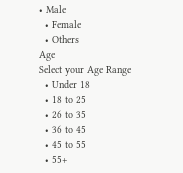• Male
  • Female
  • Others
Age
Select your Age Range
  • Under 18
  • 18 to 25
  • 26 to 35
  • 36 to 45
  • 45 to 55
  • 55+